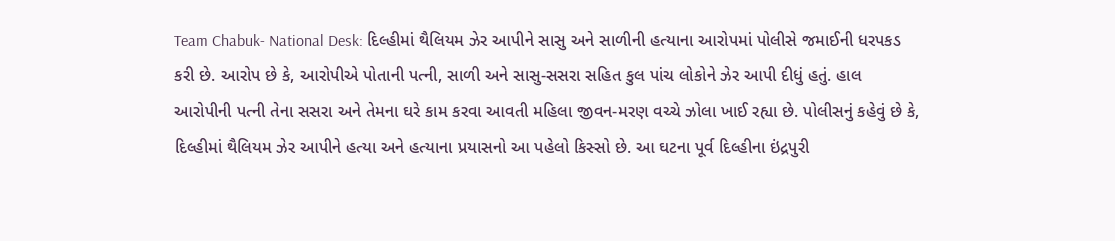Team Chabuk- National Desk: દિલ્હીમાં થૈલિયમ ઝેર આપીને સાસુ અને સાળીની હત્યાના આરોપમાં પોલીસે જમાઈની ધરપકડ કરી છે. આરોપ છે કે, આરોપીએ પોતાની પત્ની, સાળી અને સાસુ-સસરા સહિત કુલ પાંચ લોકોને ઝેર આપી દીધું હતું. હાલ આરોપીની પત્ની તેના સસરા અને તેમના ઘરે કામ કરવા આવતી મહિલા જીવન-મરણ વચ્ચે ઝોલા ખાઈ રહ્યા છે. પોલીસનું કહેવું છે કે, દિલ્હીમાં થૈલિયમ ઝેર આપીને હત્યા અને હત્યાના પ્રયાસનો આ પહેલો કિસ્સો છે. આ ઘટના પૂર્વ દિલ્હીના ઇંદ્રપુરી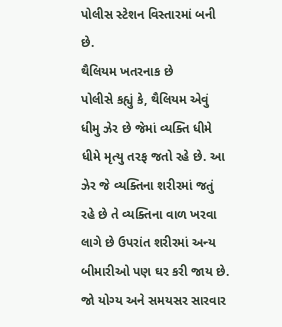પોલીસ સ્ટેશન વિસ્તારમાં બની છે.
થૈલિયમ ખતરનાક છે
પોલીસે કહ્યું કે, થૈલિયમ એવું ધીમુ ઝેર છે જેમાં વ્યક્તિ ધીમે ધીમે મૃત્યુ તરફ જતો રહે છે. આ ઝેર જે વ્યક્તિના શરીરમાં જતું રહે છે તે વ્યક્તિના વાળ ખરવા લાગે છે ઉપરાંત શરીરમાં અન્ય બીમારીઓ પણ ઘર કરી જાય છે. જો યોગ્ય અને સમયસર સારવાર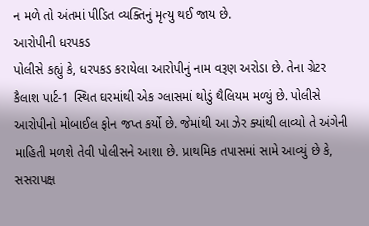ન મળે તો અંતમાં પીડિત વ્યક્તિનું મૃત્યુ થઈ જાય છે.
આરોપીની ધરપકડ
પોલીસે કહ્યું કે, ધરપકડ કરાયેલા આરોપીનું નામ વરૂણ અરોડા છે. તેના ગ્રેટર કૈલાશ પાર્ટ-1 સ્થિત ઘરમાંથી એક ગ્લાસમાં થોડું થૈલિયમ મળ્યું છે. પોલીસે આરોપીનો મોબાઈલ ફોન જપ્ત કર્યો છે. જેમાંથી આ ઝેર ક્યાંથી લાવ્યો તે અંગેની માહિતી મળશે તેવી પોલીસને આશા છે. પ્રાથમિક તપાસમાં સામે આવ્યું છે કે, સસરાપક્ષ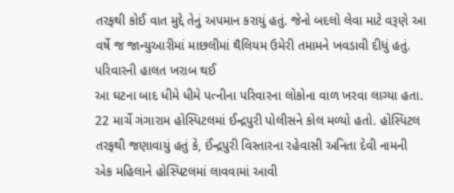તરફથી કોઈ વાત મુદ્દે તેનું અપમાન કરાયું હતું. જેનો બદલો લેવા માટે વરૂણે આ વર્ષે જ જાન્યુઆરીમાં માછલીમાં થૈલિયમ ઉમેરી તમામને ખવડાવી દીધું હતું.
પરિવારની હાલત ખરાબ થઈ
આ ઘટના બાદ ધીમે ધીમે પત્નીના પરિવારના લોકોના વાળ ખરવા લાગ્યા હતા. 22 માર્ચે ગંગારામ હોસ્પિટલમાં ઈન્દ્રપુરી પોલીસને કોલ મળ્યો હતો. હોસ્પિટલ તરફથી જણાવાયું હતું કે, ઈંન્દ્રપુરી વિસ્તારના રહેવાસી અનિતા દેવી નામની એક મહિલાને હોસ્પિટલમાં લાવવામાં આવી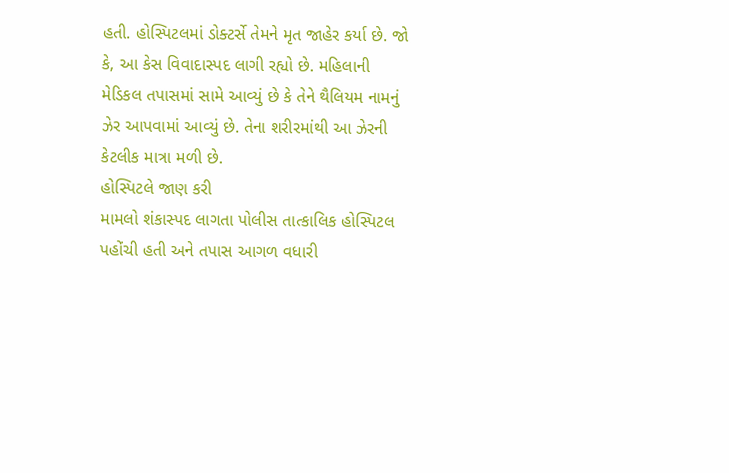હતી. હોસ્પિટલમાં ડોક્ટર્સે તેમને મૃત જાહેર કર્યા છે. જો કે, આ કેસ વિવાદાસ્પદ લાગી રહ્યો છે. મહિલાની મેડિકલ તપાસમાં સામે આવ્યું છે કે તેને થૈલિયમ નામનું ઝેર આપવામાં આવ્યું છે. તેના શરીરમાંથી આ ઝેરની કેટલીક માત્રા મળી છે.
હોસ્પિટલે જાણ કરી
મામલો શંકાસ્પદ લાગતા પોલીસ તાત્કાલિક હોસ્પિટલ પહોંચી હતી અને તપાસ આગળ વધારી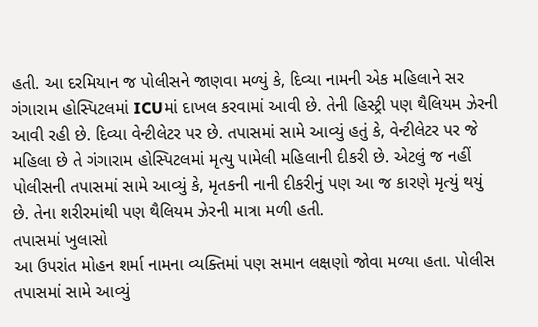હતી. આ દરમિયાન જ પોલીસને જાણવા મળ્યું કે, દિવ્યા નામની એક મહિલાને સર ગંગારામ હોસ્પિટલમાં ICUમાં દાખલ કરવામાં આવી છે. તેની હિસ્ટ્રી પણ થૈલિયમ ઝેરની આવી રહી છે. દિવ્યા વેન્ટીલેટર પર છે. તપાસમાં સામે આવ્યું હતું કે, વેન્ટીલેટર પર જે મહિલા છે તે ગંગારામ હોસ્પિટલમાં મૃત્યુ પામેલી મહિલાની દીકરી છે. એટલું જ નહીં પોલીસની તપાસમાં સામે આવ્યું કે, મૃતકની નાની દીકરીનું પણ આ જ કારણે મૃત્યું થયું છે. તેના શરીરમાંથી પણ થૈલિયમ ઝેરની માત્રા મળી હતી.
તપાસમાં ખુલાસો
આ ઉપરાંત મોહન શર્મા નામના વ્યક્તિમાં પણ સમાન લક્ષણો જોવા મળ્યા હતા. પોલીસ તપાસમાં સામે આવ્યું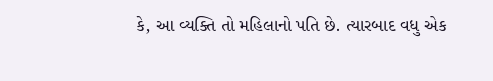કે, આ વ્યક્તિ તો મહિલાનો પતિ છે. ત્યારબાદ વધુ એક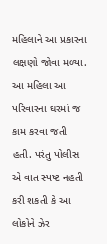મહિલાને આ પ્રકારના લક્ષણો જોવા મળ્યા. આ મહિલા આ પરિવારના ઘરમાં જ કામ કરવા જતી હતી. પરંતુ પોલીસ એ વાત સ્પષ્ટ નહતી કરી શકતી કે આ લોકોને ઝેર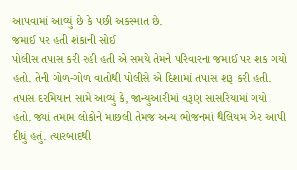આપવામાં આવ્યું છે કે પછી અકસ્માત છે.
જમાઈ પર હતી શંકાની સોઈ
પોલીસ તપાસ કરી રહી હતી એ સમયે તેમને પરિવારના જમાઈ પર શક ગયો હતો. તેની ગોળ-ગોળ વાતોથી પોલીસે એ દિશામાં તપાસ શરૂ કરી હતી. તપાસ દરમિયાન સામે આવ્યું કે, જાન્યુઆરીમાં વરૂણ સાસરિયામાં ગયો હતો. જ્યાં તમામ લોકોને માછલી તેમજ અન્ય ભોજનમાં થૈલિયમ ઝેર આપી દીધું હતું. ત્યારબાદથી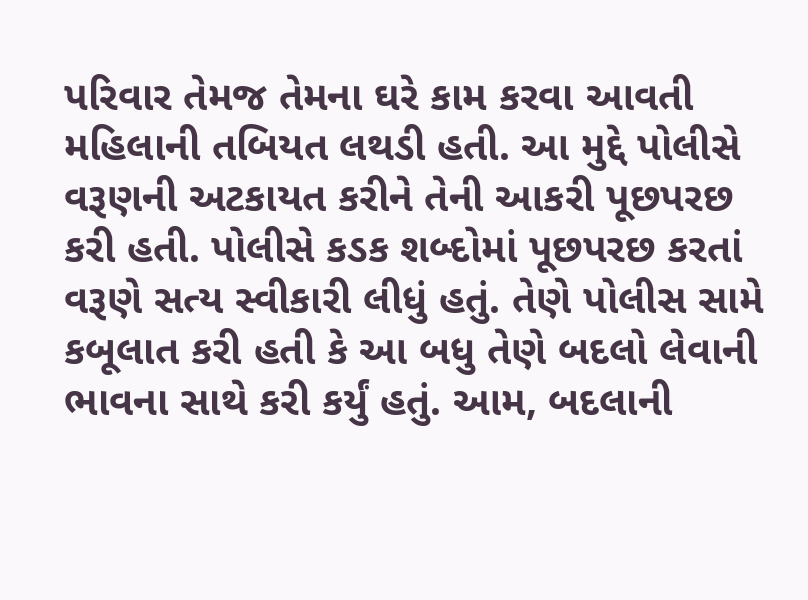પરિવાર તેમજ તેમના ઘરે કામ કરવા આવતી મહિલાની તબિયત લથડી હતી. આ મુદ્દે પોલીસે વરૂણની અટકાયત કરીને તેની આકરી પૂછપરછ કરી હતી. પોલીસે કડક શબ્દોમાં પૂછપરછ કરતાં વરૂણે સત્ય સ્વીકારી લીધું હતું. તેણે પોલીસ સામે કબૂલાત કરી હતી કે આ બધુ તેણે બદલો લેવાની ભાવના સાથે કરી કર્યું હતું. આમ, બદલાની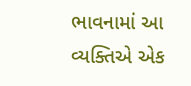ભાવનામાં આ વ્યક્તિએ એક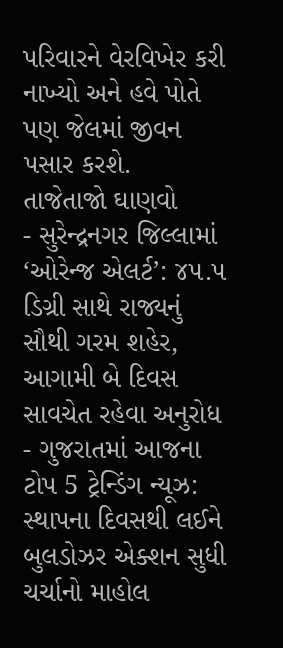પરિવારને વેરવિખેર કરી નાખ્યો અને હવે પોતે પણ જેલમાં જીવન પસાર કરશે.
તાજેતાજો ઘાણવો
- સુરેન્દ્રનગર જિલ્લામાં ‘ઓરેન્જ એલર્ટ’: ૪૫.૫ ડિગ્રી સાથે રાજ્યનું સૌથી ગરમ શહેર, આગામી બે દિવસ સાવચેત રહેવા અનુરોધ
- ગુજરાતમાં આજના ટોપ 5 ટ્રેન્ડિંગ ન્યૂઝ: સ્થાપના દિવસથી લઈને બુલડોઝર એક્શન સુધી ચર્ચાનો માહોલ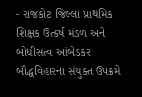- રાજકોટ જિલ્લા પ્રાથમિક શિક્ષક ઉત્કર્ષ મંડળ અને બોધીસત્વ આંબેડકર બૌદ્ધવિહારના સંયુક્ત ઉપક્રમે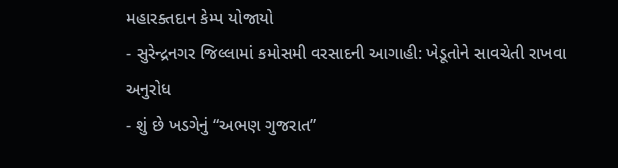મહારક્તદાન કેમ્પ યોજાયો
- સુરેન્દ્રનગર જિલ્લામાં કમોસમી વરસાદની આગાહી: ખેડૂતોને સાવચેતી રાખવા અનુરોધ
- શું છે ખડગેનું “અભણ ગુજરાત”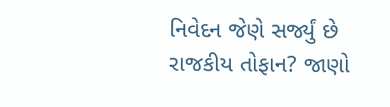નિવેદન જેણે સર્જ્યું છે રાજકીય તોફાન? જાણો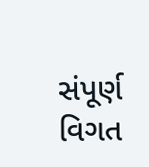સંપૂર્ણ વિગત